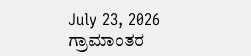July 23, 2026
ಗ್ರಾಮಾಂತರ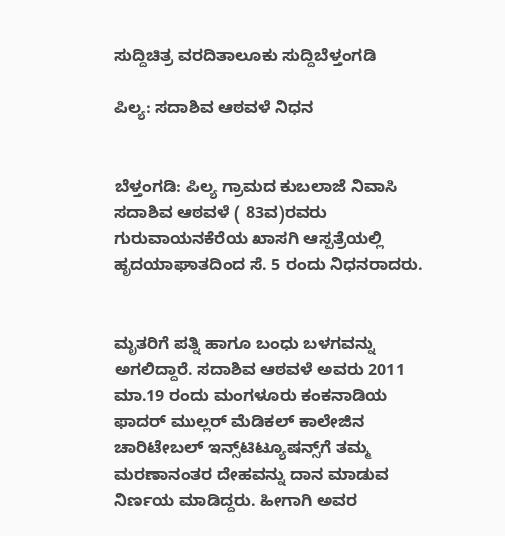ಸುದ್ದಿಚಿತ್ರ ವರದಿತಾಲೂಕು ಸುದ್ದಿಬೆಳ್ತಂಗಡಿ

ಪಿಲ್ಯ: ಸದಾಶಿವ ಆಠವಳೆ ನಿಧನ


ಬೆಳ್ತಂಗಡಿ: ಪಿಲ್ಯ ಗ್ರಾಮದ ಕುಬಲಾಜೆ ನಿವಾಸಿ ಸದಾಶಿವ ಆಠವಳೆ ( 83ವ)ರವರು ಗುರುವಾಯನಕೆರೆಯ ಖಾಸಗಿ ಆಸ್ಪತ್ರೆಯಲ್ಲಿ ಹೃದಯಾಘಾತದಿಂದ ಸೆ. 5 ರಂದು ನಿಧನರಾದರು.


ಮೃತರಿಗೆ ಪತ್ನಿ ಹಾಗೂ ಬಂಧು ಬಳಗವನ್ನು ಅಗಲಿದ್ದಾರೆ. ಸದಾಶಿವ ಆಠವಳೆ ಅವರು 2011 ಮಾ.19 ರಂದು ಮಂಗಳೂರು ಕಂಕನಾಡಿಯ ಫಾದರ್ ಮುಲ್ಲರ್ ಮೆಡಿಕಲ್ ಕಾಲೇಜಿನ ಚಾರಿಟೇಬಲ್ ಇನ್ಸ್‌ಟಿಟ್ಯೂಷನ್ಸ್‌ಗೆ ತಮ್ಮ ಮರಣಾನಂತರ ದೇಹವನ್ನು ದಾನ ಮಾಡುವ ನಿರ್ಣಯ ಮಾಡಿದ್ದರು. ಹೀಗಾಗಿ ಅವರ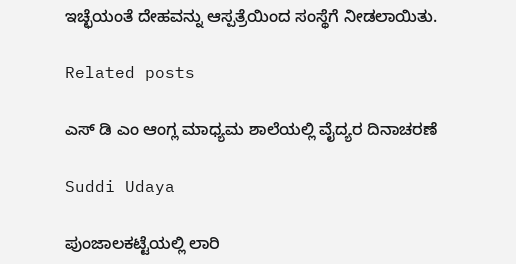ಇಚ್ಛೆಯಂತೆ ದೇಹವನ್ನು ಆಸ್ಪತ್ರೆಯಿಂದ ಸಂಸ್ಥೆಗೆ ನೀಡಲಾಯಿತು.

Related posts

ಎಸ್ ಡಿ ಎಂ ಆಂಗ್ಲ ಮಾಧ್ಯಮ ಶಾಲೆಯಲ್ಲಿ ವೈದ್ಯರ ದಿನಾಚರಣೆ

Suddi Udaya

ಪುಂಜಾಲಕಟ್ಟೆಯಲ್ಲಿ ಲಾರಿ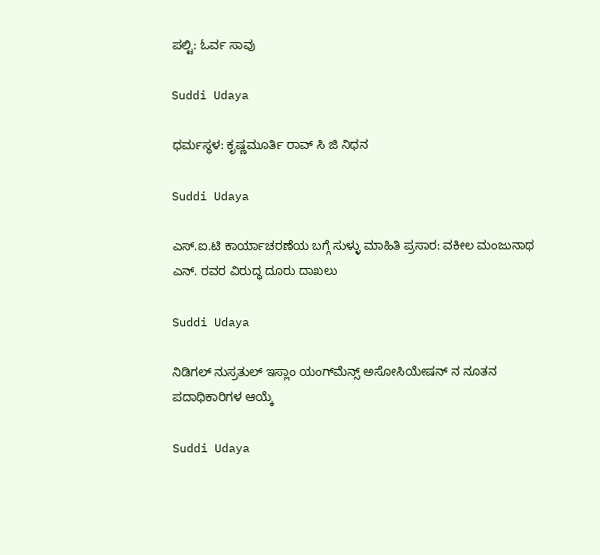ಪಲ್ಟಿ: ಓರ್ವ ಸಾವು

Suddi Udaya

ಧರ್ಮಸ್ಥಳ: ಕೃಷ್ಣಮೂರ್ತಿ ರಾವ್ ಸಿ ಜಿ ನಿಧನ

Suddi Udaya

ಎಸ್‌.ಐ.ಟಿ ಕಾರ್ಯಾಚರಣೆಯ ಬಗ್ಗೆ ಸುಳ್ಳು ಮಾಹಿತಿ ಪ್ರಸಾರ: ವಕೀಲ ಮಂಜುನಾಥ ಎನ್. ರವರ ವಿರುದ್ಧ ದೂರು ದಾಖಲು

Suddi Udaya

ನಿಡಿಗಲ್ ನುಸ್ರತುಲ್ ಇಸ್ಲಾಂ ಯಂಗ್‌ಮೆನ್ಸ್ ಅಸೋಸಿಯೇಷನ್ ನ ನೂತನ ಪದಾಧಿಕಾರಿಗಳ ಆಯ್ಕೆ

Suddi Udaya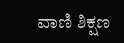ವಾಣಿ ಶಿಕ್ಷಣ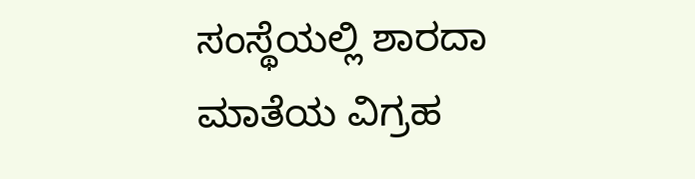ಸಂಸ್ಥೆಯಲ್ಲಿ ಶಾರದಾ ಮಾತೆಯ ವಿಗ್ರಹ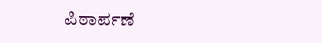ಪಿಠಾರ್ಪಣೆ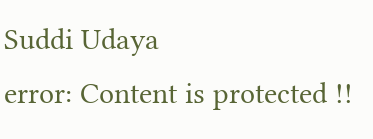Suddi Udaya
error: Content is protected !!